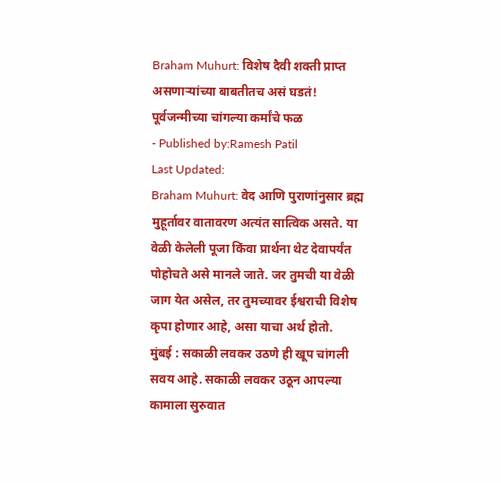Braham Muhurt: विशेष दैवी शक्ती प्राप्त असणाऱ्यांच्या बाबतीतच असं घडतं! पूर्वजन्मीच्या चांगल्या कर्मांचे फळ
- Published by:Ramesh Patil
Last Updated:
Braham Muhurt: वेद आणि पुराणांनुसार ब्रह्म मुहूर्तावर वातावरण अत्यंत सात्विक असते. या वेळी केलेली पूजा किंवा प्रार्थना थेट देवापर्यंत पोहोचते असे मानले जाते. जर तुमची या वेळी जाग येत असेल, तर तुमच्यावर ईश्वराची विशेष कृपा होणार आहे, असा याचा अर्थ होतो.
मुंबई : सकाळी लवकर उठणे ही खूप चांगली सवय आहे. सकाळी लवकर उठून आपल्या कामाला सुरुवात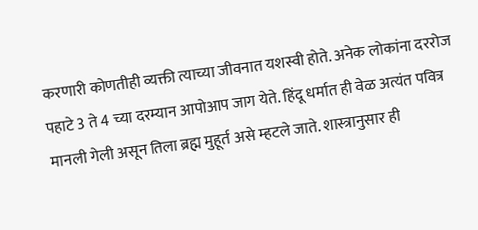करणारी कोणतीही व्यक्ती त्याच्या जीवनात यशस्वी होते. अनेक लोकांना दररोज पहाटे 3 ते 4 च्या दरम्यान आपोआप जाग येते. हिंदू धर्मात ही वेळ अत्यंत पवित्र मानली गेली असून तिला ब्रह्म मुहूर्त असे म्हटले जाते. शास्त्रानुसार ही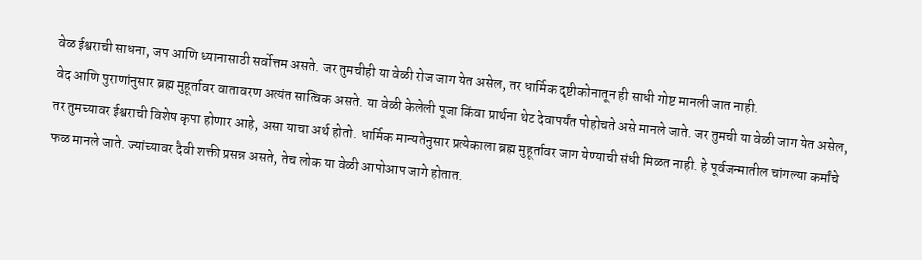वेळ ईश्वराची साधना, जप आणि ध्यानासाठी सर्वोत्तम असते. जर तुमचीही या वेळी रोज जाग येत असेल, तर धार्मिक दृष्टीकोनातून ही साधी गोष्ट मानली जात नाही.
वेद आणि पुराणांनुसार ब्रह्म मुहूर्तावर वातावरण अत्यंत सात्विक असते. या वेळी केलेली पूजा किंवा प्रार्थना थेट देवापर्यंत पोहोचते असे मानले जाते. जर तुमची या वेळी जाग येत असेल, तर तुमच्यावर ईश्वराची विशेष कृपा होणार आहे, असा याचा अर्थ होतो. धार्मिक मान्यतेनुसार प्रत्येकाला ब्रह्म मुहूर्तावर जाग येण्याची संधी मिळत नाही. हे पूर्वजन्मातील चांगल्या कर्मांचे फळ मानले जाते. ज्यांच्यावर दैवी शक्ती प्रसन्न असते, तेच लोक या वेळी आपोआप जागे होतात.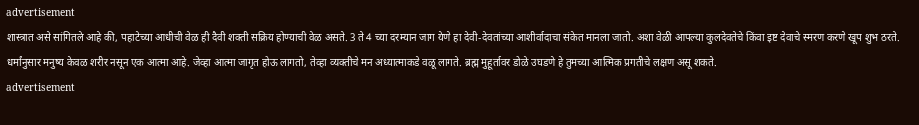advertisement
शास्त्रात असे सांगितले आहे की, पहाटेच्या आधीची वेळ ही दैवी शक्ती सक्रिय होण्याची वेळ असते. 3 ते 4 च्या दरम्यान जाग येणे हा देवी-देवतांच्या आशीर्वादाचा संकेत मानला जातो. अशा वेळी आपल्या कुलदेवतेचे किंवा इष्ट देवाचे स्मरण करणे खूप शुभ ठरते. धर्मांनुसार मनुष्य केवळ शरीर नसून एक आत्मा आहे. जेव्हा आत्मा जागृत होऊ लागतो, तेव्हा व्यक्तीचे मन अध्यात्माकडे वळू लागते. ब्रह्म मुहूर्तावर डोळे उघडणे हे तुमच्या आत्मिक प्रगतीचे लक्षण असू शकते.
advertisement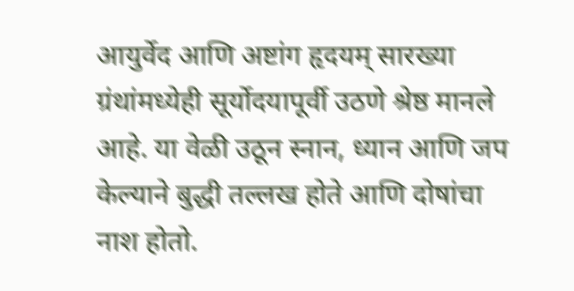आयुर्वेद आणि अष्टांग हृदयम् सारख्या ग्रंथांमध्येही सूर्योदयापूर्वी उठणे श्रेष्ठ मानले आहे. या वेळी उठून स्नान, ध्यान आणि जप केल्याने बुद्धी तल्लख होते आणि दोषांचा नाश होतो.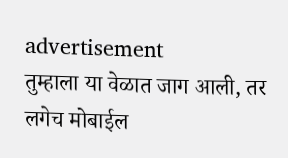advertisement
तुम्हाला या वेळात जाग आली, तर लगेच मोबाईल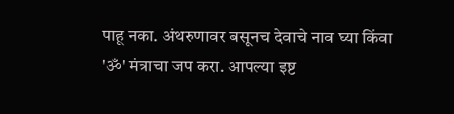पाहू नका. अंथरुणावर बसूनच देवाचे नाव घ्या किंवा 'ॐ' मंत्राचा जप करा. आपल्या इष्ट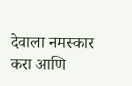देवाला नमस्कार करा आणि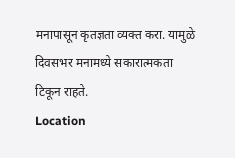मनापासून कृतज्ञता व्यक्त करा. यामुळे दिवसभर मनामध्ये सकारात्मकता टिकून राहते.
Location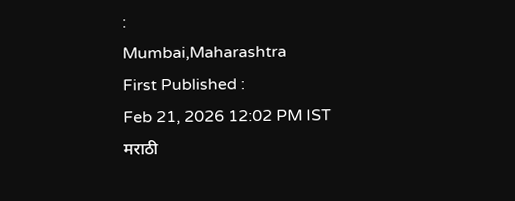:
Mumbai,Maharashtra
First Published :
Feb 21, 2026 12:02 PM IST
मराठी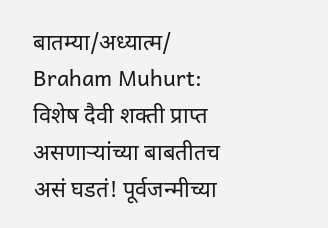बातम्या/अध्यात्म/
Braham Muhurt: विशेष दैवी शक्ती प्राप्त असणाऱ्यांच्या बाबतीतच असं घडतं! पूर्वजन्मीच्या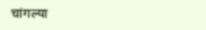चांगल्या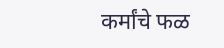कर्मांचे फळ